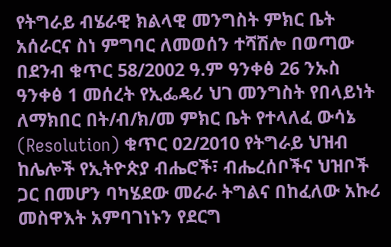የትግራይ ብሄራዊ ክልላዊ መንግስት ምክር ቤት አሰራርና ስነ ምግባር ለመወሰን ተሻሽሎ በወጣው በደንብ ቁጥር 58/2002 ዓ.ም ዓንቀፅ 26 ንኡስ ዓንቀፅ 1 መሰረት የኢፌዴሪ ህገ መንግስት የበላይነት ለማክበር በት/ብ/ክ/መ ምክር ቤት የተላለፈ ውሳኔ (Resolution) ቁጥር 02/2010 የትግራይ ህዝብ ከሌሎች የኢትዮጵያ ብሔሮች፣ ብሔረሰቦችና ህዝቦች ጋር በመሆን ባካሄደው መራራ ትግልና በከፈለው አኩሪ መስዋእት አምባገነኑን የደርግ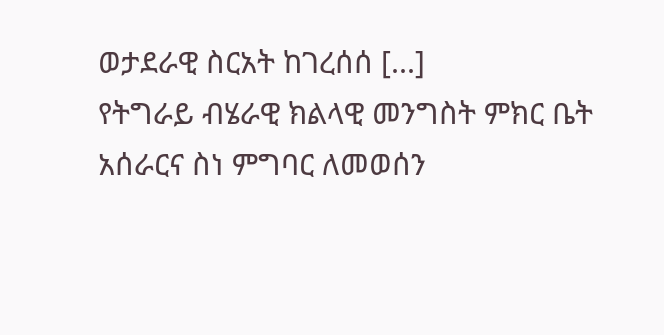ወታደራዊ ስርአት ከገረሰሰ [...]
የትግራይ ብሄራዊ ክልላዊ መንግስት ምክር ቤት አሰራርና ስነ ምግባር ለመወሰን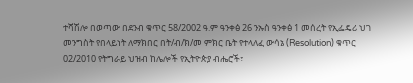ተሻሽሎ በወጣው በደንብ ቁጥር 58/2002 ዓ.ም ዓንቀፅ 26 ንኡስ ዓንቀፅ 1 መሰረት የኢፌዴሪ ህገ መንግስት የበላይነት ለማክበር በት/ብ/ክ/መ ምክር ቤት የተላለፈ ውሳኔ (Resolution) ቁጥር 02/2010 የትግራይ ህዝብ ከሌሎች የኢትዮጵያ ብሔሮች፣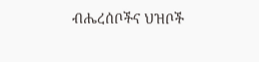ብሔረሰቦችና ህዝቦች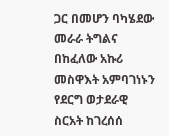ጋር በመሆን ባካሄደው መራራ ትግልና በከፈለው አኩሪ መስዋእት አምባገነኑን የደርግ ወታደራዊ ስርአት ከገረሰሰ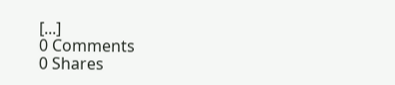[...]
0 Comments
0 Shares